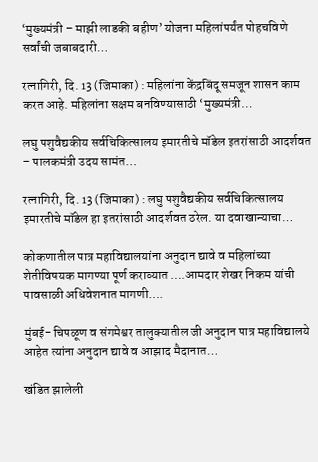‘मुख्यमंत्री – माझी लाडकी बहीण’ योजना महिलांपर्यंत पोहचविणे सर्वांची जबाबदारी…

रत्नागिरी, दि. 13 (जिमाका) : महिलांना केंद्रबिंदू समजून शासन काम करत आहे. महिलांना सक्षम बनविण्यासाठी ‘मुख्यमंत्री…

लघु पशुवैद्यकीय सर्वचिकित्सालय इमारतीचे मॉडेल इतरांसाठी आदर्शवत – पालकमंत्री उदय सामंत…

रत्नागिरी, दि. 13 (जिमाका) : लघु पशुवैद्यकीय सर्वचिकित्सालय इमारतीचे मॉडेल हा इतरांसाठी आदर्शवत ठरेल. या दवाखान्याचा…

कोकणातील पात्र महाविद्यालयांना अनुदान द्यावे व महिलांच्या शेतीविषयक मागण्या पूर्ण कराव्यात ….आमदार शेखर निकम यांची पावसाळी अधिवेशनात मागणी….

मुंबई- चिपळूण व संगमेश्वर तालुक्यातील जी अनुदान पात्र महाविद्यालये आहेत त्यांना अनुदान द्यावे व आझाद मैदानात…

खंडित झालेली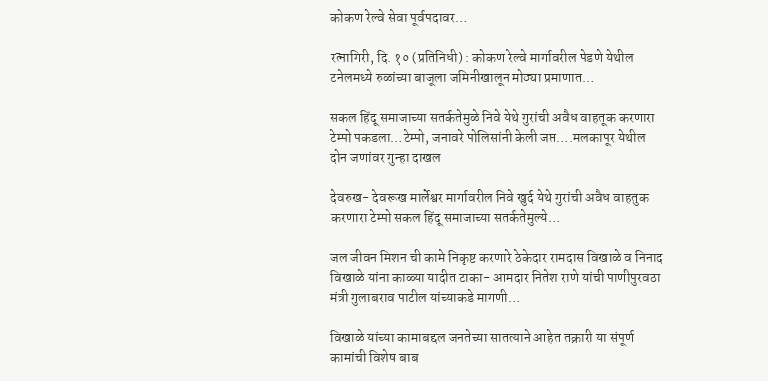कोकण रेल्वे सेवा पूर्वपदावर…

रत्नागिरी, दि. १० (प्रतिनिधी) : कोकण रेल्वे मार्गावरील पेडणे येथील टनेलमध्ये रुळांच्या बाजूला जमिनीखालून मोठ्या प्रमाणात…

सकल हिंदू समाजाच्या सतर्कतेमुळे निवे येथे गुरांची अवैध वाहतूक करणारा टेम्पो पकडला…टेम्पो, जनावरे पोलिसांनी केली जप्त….मलकापूर येथील दोन जणांवर गुन्हा दाखल

देवरुख- देवरूख मार्लेश्वर मार्गावरील निवे खुर्द येथे गुरांची अवैध वाहतुक करणारा टेम्पो सकल हिंदू समाजाच्या सतर्कतेमुल्ये…

जल जीवन मिशन ची कामे निकृष्ट करणारे ठेकेदार रामदास विखाळे व निनाद विखाळे यांना काळ्या यादीत टाका- आमदार नितेश राणे यांची पाणीपुरवठा मंत्री गुलाबराव पाटील यांच्याकडे मागणी…

विखाळे यांच्या कामाबद्दल जनतेच्या सातत्याने आहेत तक्रारी या संपूर्ण कामांची विशेष बाब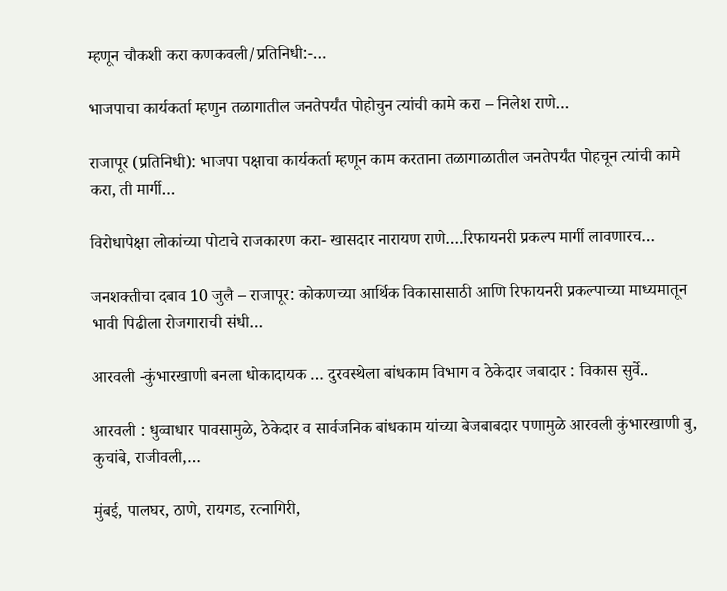म्हणून चौकशी करा कणकवली/प्रतिनिधी:-…

भाजपाचा कार्यकर्ता म्हणुन तळागातील जनतेपर्यंत पोहोचुन त्यांची कामे करा – निलेश राणे…

राजापूर (प्रतिनिधी): भाजपा पक्षाचा कार्यकर्ता म्हणून काम करताना तळागाळातील जनतेपर्यंत पोहचून त्यांची कामे करा, ती मार्गी…

विरोधापेक्षा लोकांच्या पोटाचे राजकारण करा- खासदार नारायण राणे….रिफायनरी प्रकल्प मार्गी लावणारच…

जनशक्तीचा दबाव 10 जुलै – राजापूर: कोकणच्या आर्थिक विकासासाठी आणि रिफायनरी प्रकल्पाच्या माध्यमातून भावी पिढीला रोजगाराची संधी…

आरवली -कुंभारखाणी बनला धोकादायक … दुरवस्थेला बांधकाम विभाग व ठेकेदार जबादार : विकास सुर्वे..

आरवली : धुव्वाधार पावसामुळे, ठेकेदार व सार्वजनिक बांधकाम यांच्या बेजबाबदार पणामुळे आरवली कुंभारखाणी बु, कुचांबे, राजीवली,…

मुंबई, पालघर, ठाणे, रायगड, रत्नागिरी,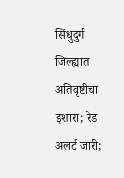सिंधुदुर्ग जिल्ह्यात अतिवृष्टीचा इशारा; रेड अलर्ट जारी;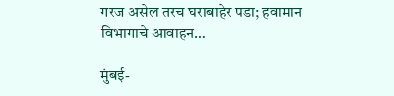गरज असेल तरच घराबाहेर पडा; हवामान विभागाचे आवाहन…

मुंबई-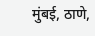मुंबई, ठाणे,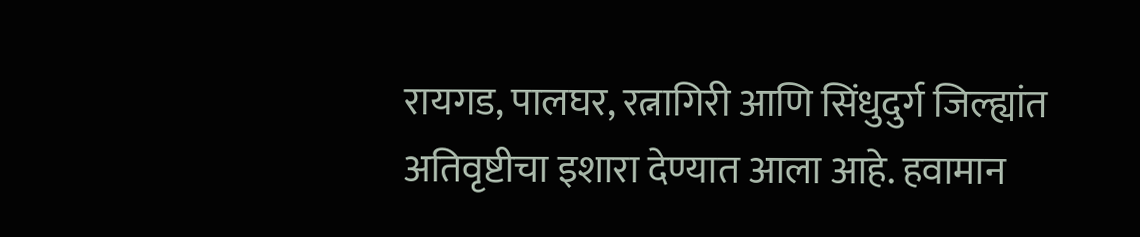रायगड, पालघर, रत्नागिरी आणि सिंधुदुर्ग जिल्ह्यांत अतिवृष्टीचा इशारा देण्यात आला आहे. हवामान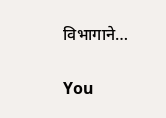विभागाने…

You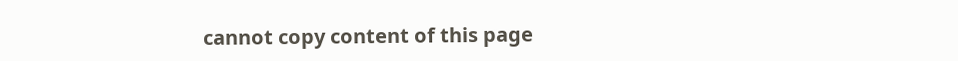cannot copy content of this page